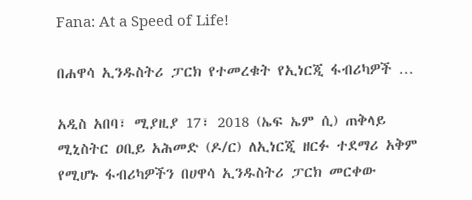Fana: At a Speed of Life!

በሐዋሳ ኢንዱስትሪ ፓርክ የተመረቁት የኢነርጂ ፋብሪካዎች …

አዲስ አበባ፣ ሚያዚያ 17፣ 2018 (ኤፍ ኤም ሲ) ጠቅላይ ሚኒስትር ዐቢይ አሕመድ (ዶ/ር) ለኢነርጂ ዘርፉ ተደማሪ አቅም የሚሆኑ ፋብሪካዎችን በሀዋሳ ኢንዱስትሪ ፓርክ መርቀው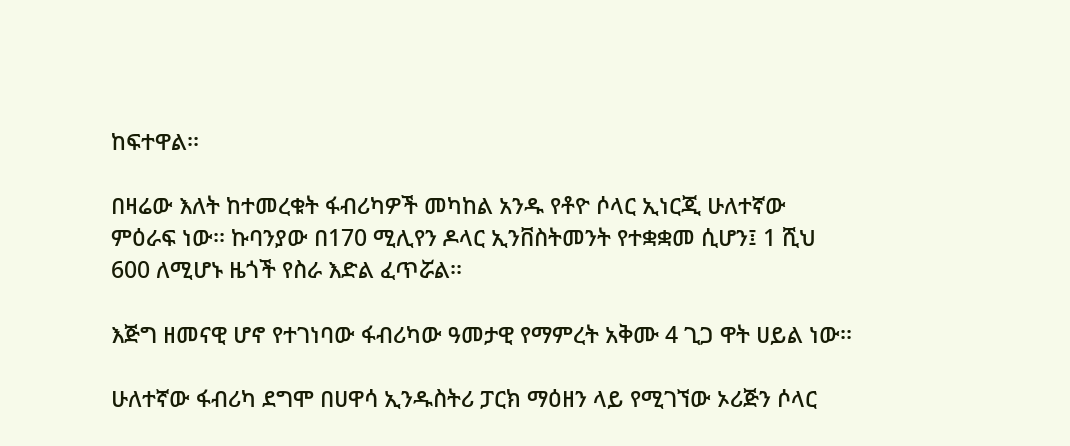ከፍተዋል፡፡

በዛሬው እለት ከተመረቁት ፋብሪካዎች መካከል አንዱ የቶዮ ሶላር ኢነርጂ ሁለተኛው ምዕራፍ ነው፡፡ ኩባንያው በ170 ሚሊየን ዶላር ኢንቨስትመንት የተቋቋመ ሲሆን፤ 1 ሺህ 600 ለሚሆኑ ዜጎች የስራ እድል ፈጥሯል፡፡

እጅግ ዘመናዊ ሆኖ የተገነባው ፋብሪካው ዓመታዊ የማምረት አቅሙ 4 ጊጋ ዋት ሀይል ነው፡፡

ሁለተኛው ፋብሪካ ደግሞ በሀዋሳ ኢንዱስትሪ ፓርክ ማዕዘን ላይ የሚገኘው ኦሪጅን ሶላር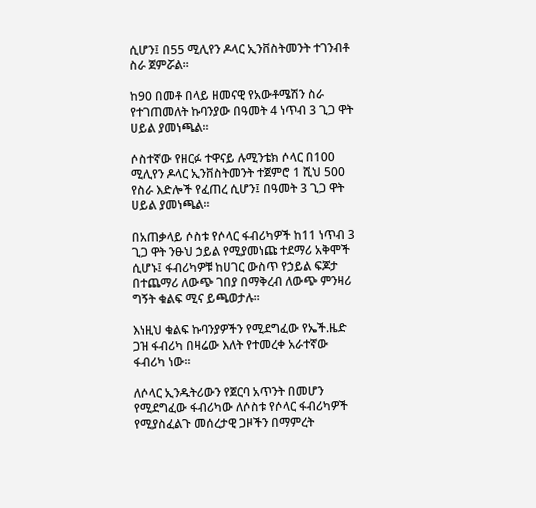ሲሆን፤ በ55 ሚሊየን ዶላር ኢንቨስትመንት ተገንብቶ ስራ ጀምሯል፡፡

ከ90 በመቶ በላይ ዘመናዊ የአውቶሜሽን ስራ የተገጠመለት ኩባንያው በዓመት 4 ነጥብ 3 ጊጋ ዋት ሀይል ያመነጫል፡፡

ሶስተኛው የዘርፉ ተዋናይ ሉሚንቴክ ሶላር በ100 ሚሊየን ዶላር ኢንቨስትመንት ተጀምሮ 1 ሺህ 500 የስራ እድሎች የፈጠረ ሲሆን፤ በዓመት 3 ጊጋ ዋት ሀይል ያመነጫል፡፡

በአጠቃላይ ሶስቱ የሶላር ፋብሪካዎች ከ11 ነጥብ 3 ጊጋ ዋት ንፁህ ኃይል የሚያመነጩ ተደማሪ አቅሞች ሲሆኑ፤ ፋብሪካዎቹ ከሀገር ውስጥ የኃይል ፍጆታ በተጨማሪ ለውጭ ገበያ በማቅረብ ለውጭ ምንዛሪ ግኝት ቁልፍ ሚና ይጫወታሉ፡፡

እነዚህ ቁልፍ ኩባንያዎችን የሚደግፈው የኤች.ዜድ ጋዝ ፋብሪካ በዛሬው እለት የተመረቀ አራተኛው ፋብሪካ ነው፡፡

ለሶላር ኢንዱትሪውን የጀርባ አጥንት በመሆን የሚደግፈው ፋብሪካው ለሶስቱ የሶላር ፋብሪካዎች የሚያስፈልጉ መሰረታዊ ጋዞችን በማምረት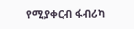የሚያቀርብ ፋብሪካ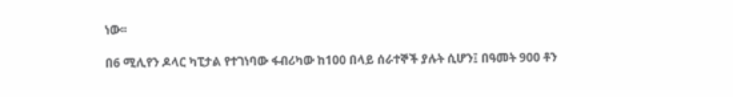ነው፡፡

በ6 ሚሊየን ዶላር ካፒታል የተገነባው ፋብሪካው ከ100 በላይ ሰራተኞች ያሉት ሲሆን፤ በዓመት 900 ቶን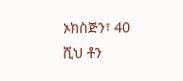ኦክስጅን፣ 40 ሺህ ቶን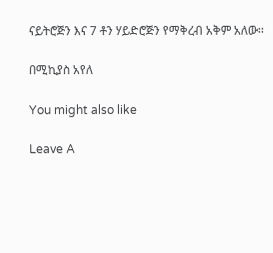ናይትሮጅን እና 7 ቶን ሃይድሮጅን የማቅረብ አቅም አለው፡፡

በሚኪያስ አየለ

You might also like

Leave A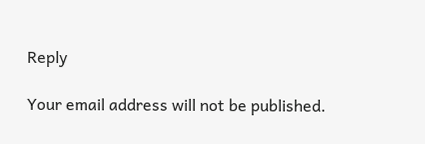Reply

Your email address will not be published.